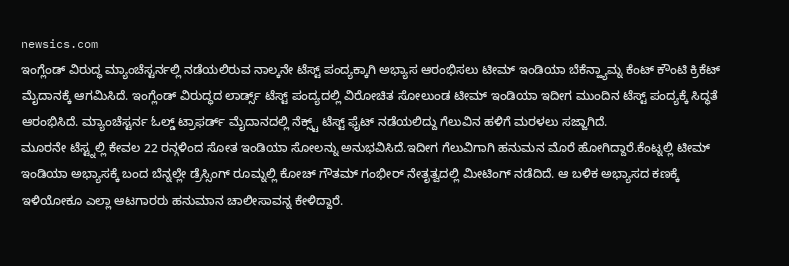newsics.com
ಇಂಗ್ಲೆಂಡ್ ವಿರುದ್ಧ ಮ್ಯಾಂಚೆಸ್ಟರ್ನಲ್ಲಿ ನಡೆಯಲಿರುವ ನಾಲ್ಕನೇ ಟೆಸ್ಟ್ ಪಂದ್ಯಕ್ಕಾಗಿ ಅಭ್ಯಾಸ ಆರಂಭಿಸಲು ಟೀಮ್ ಇಂಡಿಯಾ ಬೆಕೆನ್ಹ್ಯಾಮ್ನ ಕೆಂಟ್ ಕೌಂಟಿ ಕ್ರಿಕೆಟ್ ಮೈದಾನಕ್ಕೆ ಆಗಮಿಸಿದೆ. ಇಂಗ್ಲೆಂಡ್ ವಿರುದ್ಧದ ಲಾರ್ಡ್ಸ್ ಟೆಸ್ಟ್ ಪಂದ್ಯದಲ್ಲಿ ವಿರೋಚಿತ ಸೋಲುಂಡ ಟೀಮ್ ಇಂಡಿಯಾ ಇದೀಗ ಮುಂದಿನ ಟೆಸ್ಟ್ ಪಂದ್ಯಕ್ಕೆ ಸಿದ್ಧತೆ ಆರಂಭಿಸಿದೆ. ಮ್ಯಾಂಚೆಸ್ಟರ್ನ ಓಲ್ಡ್ ಟ್ರಾಫರ್ಡ್ ಮೈದಾನದಲ್ಲಿ ನೆಕ್ಸ್ಟ್ ಟೆಸ್ಟ್ ಫೈಟ್ ನಡೆಯಲಿದ್ದು ಗೆಲುವಿನ ಹಳಿಗೆ ಮರಳಲು ಸಜ್ಜಾಗಿದೆ.
ಮೂರನೇ ಟೆಸ್ಟ್ನಲ್ಲಿ ಕೇವಲ 22 ರನ್ಗಳಿಂದ ಸೋತ ಇಂಡಿಯಾ ಸೋಲನ್ನು ಅನುಭವಿಸಿದೆ.ಇದೀಗ ಗೆಲುವಿಗಾಗಿ ಹನುಮನ ಮೊರೆ ಹೋಗಿದ್ದಾರೆ.ಕೆಂಟ್ನಲ್ಲಿ ಟೀಮ್ ಇಂಡಿಯಾ ಅಭ್ಯಾಸಕ್ಕೆ ಬಂದ ಬೆನ್ನಲ್ಲೇ ಡ್ರೆಸ್ಸಿಂಗ್ ರೂಮ್ನಲ್ಲಿ ಕೋಚ್ ಗೌತಮ್ ಗಂಭೀರ್ ನೇತೃತ್ವದಲ್ಲಿ ಮೀಟಿಂಗ್ ನಡೆದಿದೆ. ಆ ಬಳಿಕ ಅಭ್ಯಾಸದ ಕಣಕ್ಕೆ ಇಳಿಯೋಕೂ ಎಲ್ಲಾ ಆಟಗಾರರು ಹನುಮಾನ ಚಾಲೀಸಾವನ್ನ ಕೇಳಿದ್ದಾರೆ.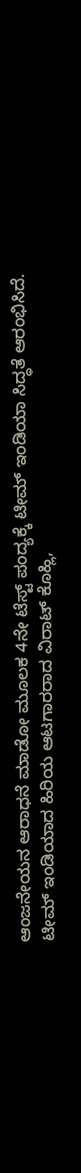ಆಂಜನೇಯನ ಆರಾಧನೆ ಮಾಡೋ ಮೂಲಕ 4ನೇ ಟೆಸ್ಟ್ ಪಂದ್ಯಕ್ಕೆ ಟೀಮ್ ಇಂಡಿಯಾ ಸಿದ್ಧತೆ ಆರಂಭಿಸಿದೆ.
ಟೀಮ್ ಇಂಡಿಯಾದ ಹಿರಿಯ ಆಟಗಾರರಾದ ವಿರಾಟ್ ಕೊಹ್ಲಿ,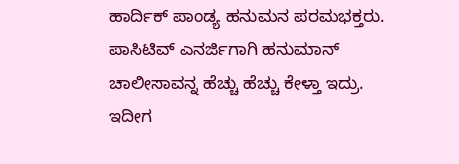ಹಾರ್ದಿಕ್ ಪಾಂಡ್ಯ ಹನುಮನ ಪರಮಭಕ್ತರು. ಪಾಸಿಟಿವ್ ಎನರ್ಜಿಗಾಗಿ ಹನುಮಾನ್ ಚಾಲೀಸಾವನ್ನ ಹೆಚ್ಚು ಹೆಚ್ಚು ಕೇಳ್ತಾ ಇದ್ರು. ಇದೀಗ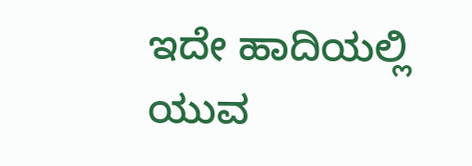ಇದೇ ಹಾದಿಯಲ್ಲಿ ಯುವ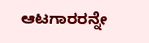ಆಟಗಾರರನ್ನೇ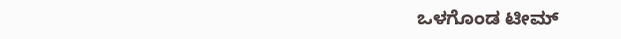ಒಳಗೊಂಡ ಟೀಮ್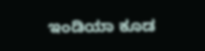ಇಂಡಿಯಾ ಕೂಡ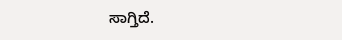ಸಾಗ್ತಿದೆ.